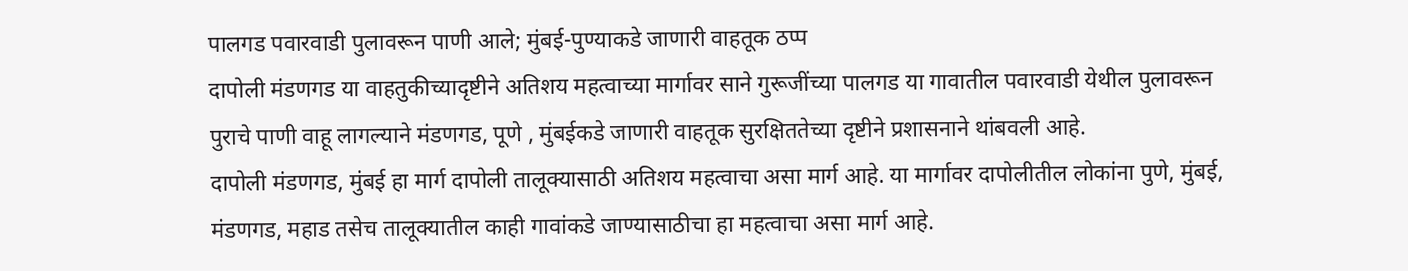पालगड पवारवाडी पुलावरून पाणी आले; मुंबई-पुण्याकडे जाणारी वाहतूक ठप्प
दापोली मंडणगड या वाहतुकीच्यादृष्टीने अतिशय महत्वाच्या मार्गावर साने गुरूजींच्या पालगड या गावातील पवारवाडी येथील पुलावरून पुराचे पाणी वाहू लागल्याने मंडणगड, पूणे , मुंबईकडे जाणारी वाहतूक सुरक्षिततेच्या दृष्टीने प्रशासनाने थांबवली आहे.
दापोली मंडणगड, मुंबई हा मार्ग दापोली तालूक्यासाठी अतिशय महत्वाचा असा मार्ग आहे. या मार्गावर दापोलीतील लोकांना पुणे, मुंबई, मंडणगड, महाड तसेच तालूक्यातील काही गावांकडे जाण्यासाठीचा हा महत्वाचा असा मार्ग आहे.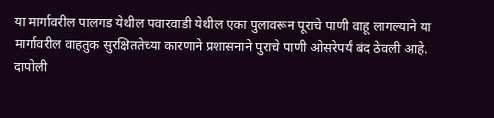या मार्गावरील पालगड येथील पवारवाडी येथील एका पुलावरून पूराचे पाणी वाहू लागल्याने या मार्गावरील वाहतुक सुरक्षिततेच्या कारणाने प्रशासनाने पुराचे पाणी ओसरेपर्यं बंद ठेवली आहे.
दापोली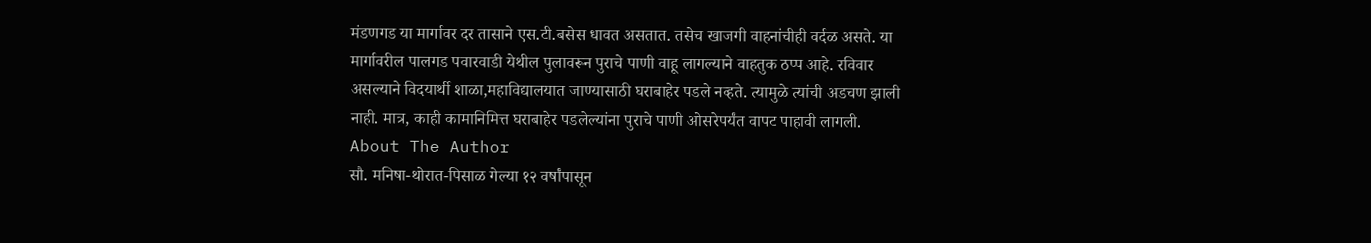मंडणगड या मार्गावर दर तासाने एस.टी.बसेस धावत असतात. तसेच खाजगी वाहनांचीही वर्दळ असते. या मार्गावरील पालगड पवारवाडी येथील पुलावरून पुराचे पाणी वाहू लागल्याने वाहतुक ठप्प आहे. रविवार असल्याने विदयार्थी शाळा,महाविद्यालयात जाण्यासाठी घराबाहेर पडले नव्हते. त्यामुळे त्यांची अडचण झाली नाही. मात्र, काही कामानिमित्त घराबाहेर पडलेल्यांना पुराचे पाणी ओसरेपर्यंत वापट पाहावी लागली.
About The Author
सौ. मनिषा-थोरात-पिसाळ गेल्या १२ वर्षांपासून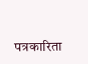पत्रकारिता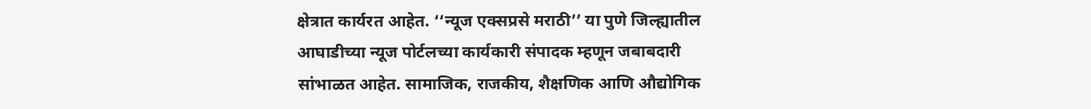क्षेत्रात कार्यरत आहेत. ‘‘न्यूज एक्सप्रसे मराठी’’ या पुणे जिल्ह्यातील आघाडीच्या न्यूज पोर्टलच्या कार्यकारी संपादक म्हणून जबाबदारी सांभाळत आहेत. सामाजिक, राजकीय, शैक्षणिक आणि औद्योगिक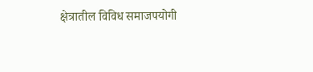क्षेत्रातील विविध समाजपयोगी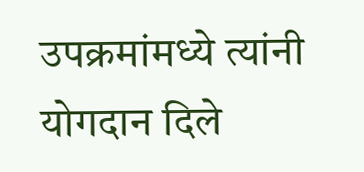उपक्रमांमध्ये त्यांनी योगदान दिले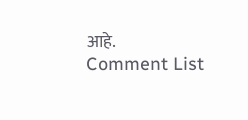आहे.
Comment List